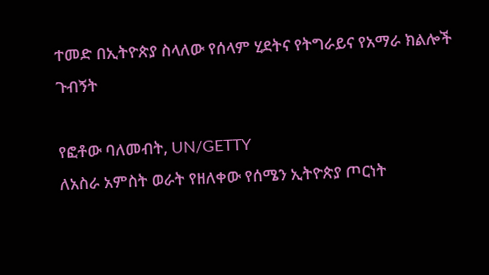ተመድ በኢትዮጵያ ስላለው የሰላም ሂደትና የትግራይና የአማራ ክልሎች ጉብኝት

የፎቶው ባለመብት, UN/GETTY
ለአስራ አምስት ወራት የዘለቀው የሰሜን ኢትዮጵያ ጦርነት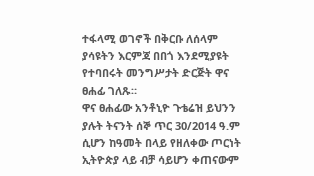ተፋላሚ ወገኖች በቅርቡ ለሰላም ያሳዩትን እርምጃ በበጎ እንደሚያዩት የተባበሩት መንግሥታት ድርጅት ዋና ፀሐፊ ገለጹ።
ዋና ፀሐፊው አንቶኒዮ ጉቴሬዝ ይህንን ያሉት ትናንት ሰኞ ጥር 30/2014 ዓ.ም ሲሆን ከዓመት በላይ የዘለቀው ጦርነት ኢትዮጵያ ላይ ብቻ ሳይሆን ቀጠናውም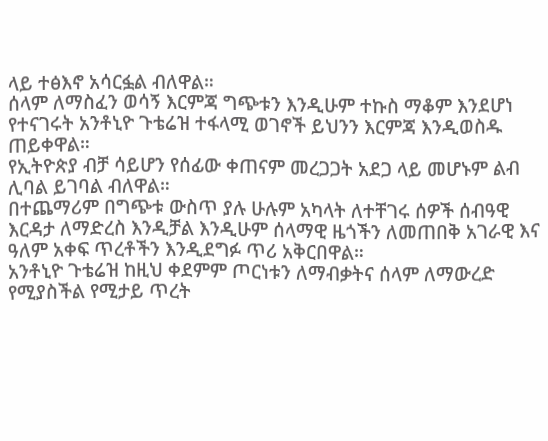ላይ ተፅእኖ አሳርፏል ብለዋል።
ሰላም ለማስፈን ወሳኝ እርምጃ ግጭቱን እንዲሁም ተኩስ ማቆም እንደሆነ የተናገሩት አንቶኒዮ ጉቴሬዝ ተፋላሚ ወገኖች ይህንን እርምጃ እንዲወስዱ ጠይቀዋል።
የኢትዮጵያ ብቻ ሳይሆን የሰፊው ቀጠናም መረጋጋት አደጋ ላይ መሆኑም ልብ ሊባል ይገባል ብለዋል።
በተጨማሪም በግጭቱ ውስጥ ያሉ ሁሉም አካላት ለተቸገሩ ሰዎች ሰብዓዊ እርዳታ ለማድረስ እንዲቻል እንዲሁም ሰላማዊ ዜጎችን ለመጠበቅ አገራዊ እና ዓለም አቀፍ ጥረቶችን እንዲደግፉ ጥሪ አቅርበዋል።
አንቶኒዮ ጉቴሬዝ ከዚህ ቀደምም ጦርነቱን ለማብቃትና ሰላም ለማውረድ የሚያስችል የሚታይ ጥረት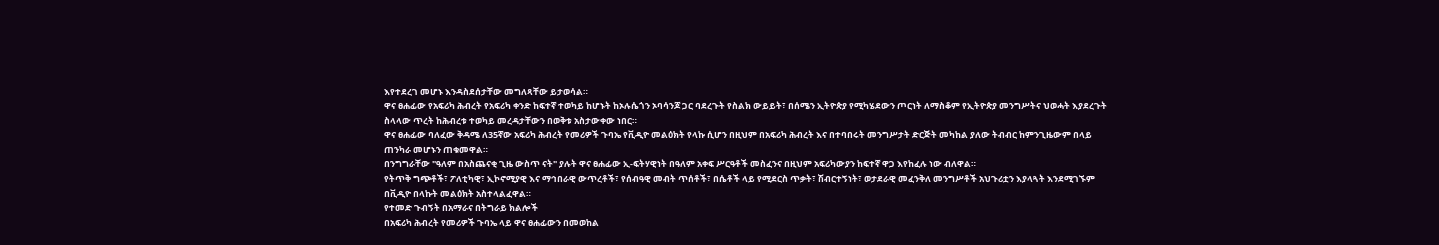እየተደረገ መሆኑ እንዳስደሰታቸው መግለጻቸው ይታወሳል።
ዋና ፀሐፊው የአፍሪካ ሕብረት የአፍሪካ ቀንድ ከፍተኛ ተወካይ ከሆኑት ከኦሉሴጎን ኦባሳንጆ ጋር ባደረጉት የስልክ ውይይት፣ በሰሜን ኢትዮጵያ የሚካሄደውን ጦርነት ለማስቆም የኢትዮጵያ መንግሥትና ህወሓት እያደረጉት ስላላው ጥረት ከሕብረቱ ተወካይ መረዳታቸውን በወቅቱ አስታውቀው ነበር።
ዋና ፀሐፊው ባለፈው ቅዳሜ ለ35ኛው አፍሪካ ሕብረት የመሪዎች ጉባኤ የቪዲዮ መልዕክት የላኩ ሲሆን በዚህም በአፍሪካ ሕብረት እና በተባበሩት መንግሥታት ድርጅት መካከል ያለው ትብብር ከምንጊዜውም በላይ ጠንካራ መሆኑን ጠቁመዋል።
በንግግራቸው "ዓለም በአስጨናቂ ጊዜ ውስጥ ናት" ያሉት ዋና ፀሐፊው ኢ-ፍትሃዊነት በዓለም አቀፍ ሥርዓቶች መስፈንና በዚህም አፍሪካውያን ከፍተኛ ዋጋ እየከፈሉ ነው ብለዋል።
የትጥቅ ግጭቶች፣ ፖለቲካዊ፣ ኢኮኖሚያዊ እና ማኅበራዊ ውጥረቶች፣ የሰብዓዊ መብት ጥሰቶች፣ በሴቶች ላይ የሚደርስ ጥቃት፣ ሽብርተኝነት፣ ወታደራዊ መፈንቅለ መንግሥቶች አህጉሪቷን እያላጓት እንደሚገኙም በቪዲዮ በላኩት መልዕክት አስተላልፈዋል።
የተመድ ጉብኝት በአማራና በትግራይ ክልሎች
በአፍሪካ ሕብረት የመሪዎች ጉባኤ ላይ ዋና ፀሐፊውን በመወከል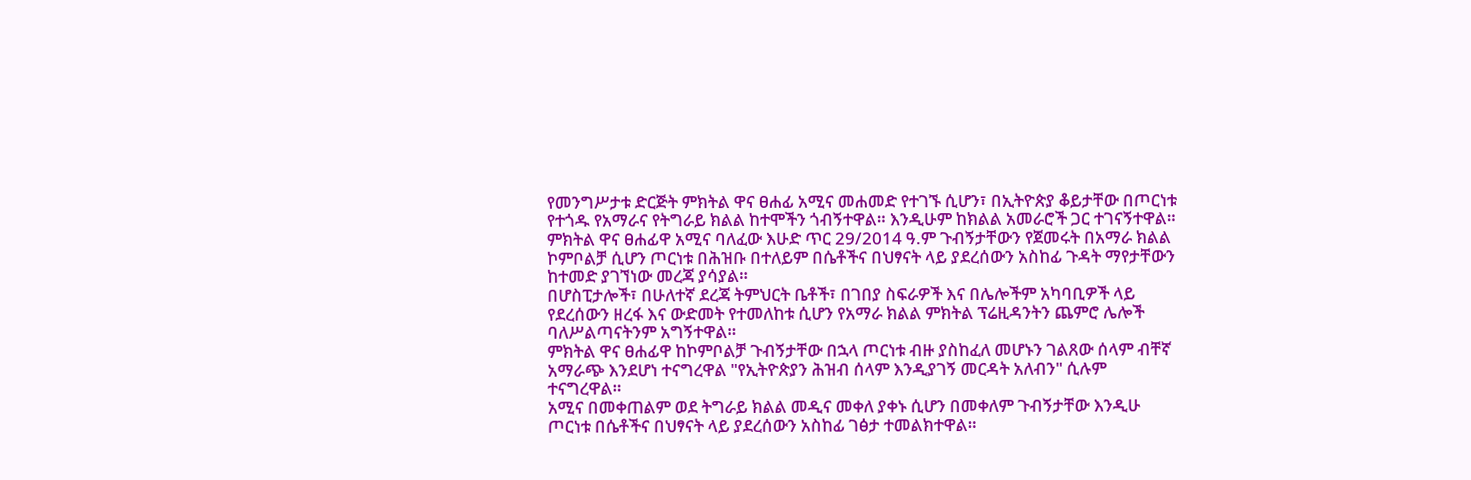የመንግሥታቱ ድርጅት ምክትል ዋና ፀሐፊ አሚና መሐመድ የተገኙ ሲሆን፣ በኢትዮጵያ ቆይታቸው በጦርነቱ የተጎዱ የአማራና የትግራይ ክልል ከተሞችን ጎብኝተዋል። እንዲሁም ከክልል አመራሮች ጋር ተገናኝተዋል።
ምክትል ዋና ፀሐፊዋ አሚና ባለፈው እሁድ ጥር 29/2014 ዓ.ም ጉብኝታቸውን የጀመሩት በአማራ ክልል ኮምቦልቻ ሲሆን ጦርነቱ በሕዝቡ በተለይም በሴቶችና በህፃናት ላይ ያደረሰውን አስከፊ ጉዳት ማየታቸውን ከተመድ ያገኘነው መረጃ ያሳያል።
በሆስፒታሎች፣ በሁለተኛ ደረጃ ትምህርት ቤቶች፣ በገበያ ስፍራዎች እና በሌሎችም አካባቢዎች ላይ የደረሰውን ዘረፋ እና ውድመት የተመለከቱ ሲሆን የአማራ ክልል ምክትል ፕሬዚዳንትን ጨምሮ ሌሎች ባለሥልጣናትንም አግኝተዋል።
ምክትል ዋና ፀሐፊዋ ከኮምቦልቻ ጉብኝታቸው በኋላ ጦርነቱ ብዙ ያስከፈለ መሆኑን ገልጸው ሰላም ብቸኛ አማራጭ እንደሆነ ተናግረዋል "የኢትዮጵያን ሕዝብ ሰላም እንዲያገኝ መርዳት አለብን" ሲሉም ተናግረዋል።
አሚና በመቀጠልም ወደ ትግራይ ክልል መዲና መቀለ ያቀኑ ሲሆን በመቀለም ጉብኝታቸው እንዲሁ ጦርነቱ በሴቶችና በህፃናት ላይ ያደረሰውን አስከፊ ገፅታ ተመልክተዋል።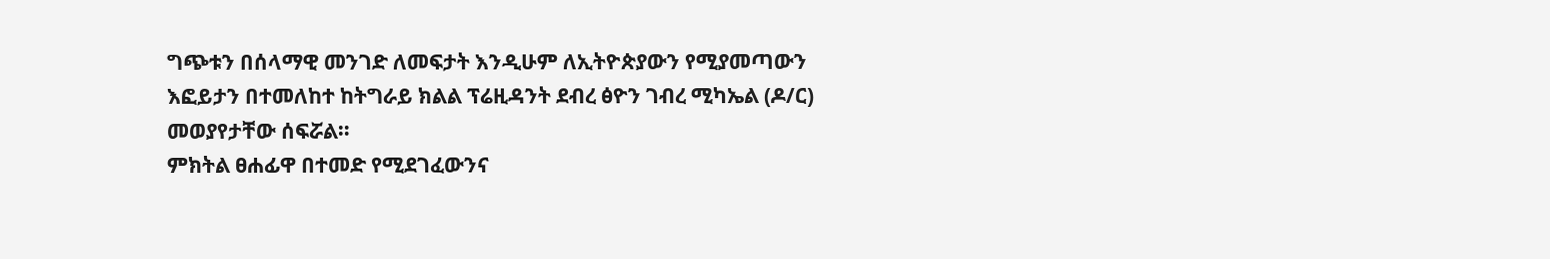ግጭቱን በሰላማዊ መንገድ ለመፍታት እንዲሁም ለኢትዮጵያውን የሚያመጣውን እፎይታን በተመለከተ ከትግራይ ክልል ፕሬዚዳንት ደብረ ፅዮን ገብረ ሚካኤል (ዶ/ር) መወያየታቸው ሰፍሯል።
ምክትል ፀሐፊዋ በተመድ የሚደገፈውንና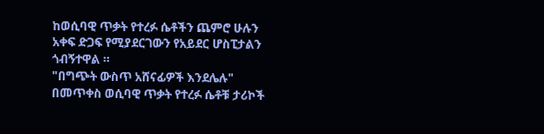ከወሲባዊ ጥቃት የተረፉ ሴቶችን ጨምሮ ሁሉን አቀፍ ድጋፍ የሚያደርገውን የአይደር ሆስፒታልን ጎብኝተዋል ።
"በግጭት ውስጥ አሸናፊዎች እንደሌሉ" በመጥቀስ ወሲባዊ ጥቃት የተረፉ ሴቶቹ ታሪኮች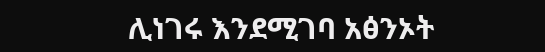ሊነገሩ እንደሚገባ አፅንኦት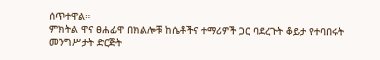ሰጥተዋል።
ምክትል ዋና ፀሐፊዋ በክልሎቹ ከሴቶችና ተማሪዎች ጋር ባደረጉት ቆይታ የተባበሩት መንግሥታት ድርጅት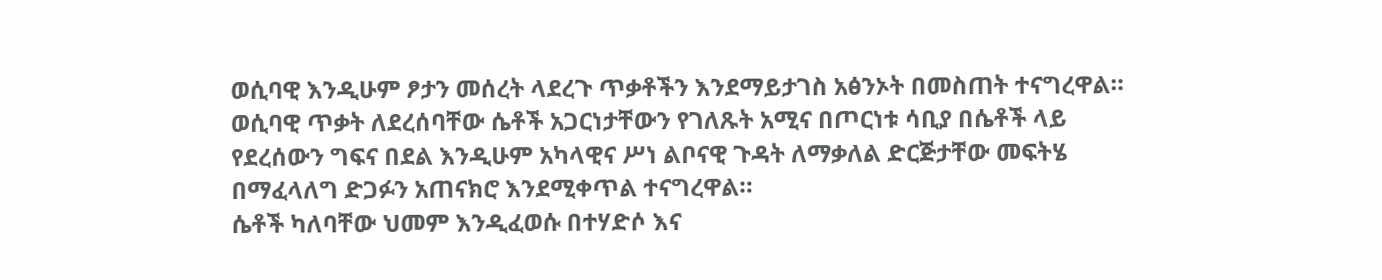ወሲባዊ እንዲሁም ፆታን መሰረት ላደረጉ ጥቃቶችን እንደማይታገስ አፅንኦት በመስጠት ተናግረዋል።
ወሲባዊ ጥቃት ለደረሰባቸው ሴቶች አጋርነታቸውን የገለጹት አሚና በጦርነቱ ሳቢያ በሴቶች ላይ የደረሰውን ግፍና በደል እንዲሁም አካላዊና ሥነ ልቦናዊ ጉዳት ለማቃለል ድርጅታቸው መፍትሄ በማፈላለግ ድጋፉን አጠናክሮ እንደሚቀጥል ተናግረዋል።
ሴቶች ካለባቸው ህመም እንዲፈወሱ በተሃድሶ እና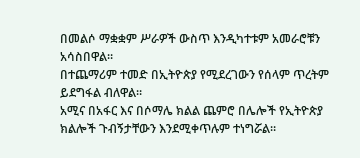በመልሶ ማቋቋም ሥራዎች ውስጥ እንዲካተቱም አመራሮቹን አሳስበዋል።
በተጨማሪም ተመድ በኢትዮጵያ የሚደረገውን የሰላም ጥረትም ይደግፋል ብለዋል።
አሚና በአፋር እና በሶማሌ ክልል ጨምሮ በሌሎች የኢትዮጵያ ክልሎች ጉብኝታቸውን እንደሚቀጥሉም ተነግሯል።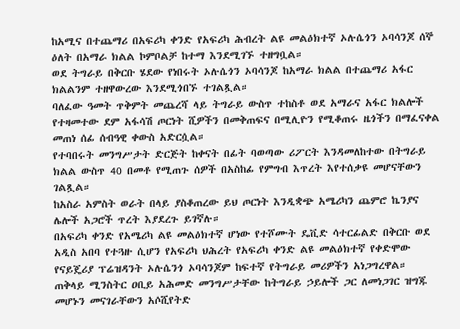ከአሚና በተጨማሪ በአፍሪካ ቀንድ የአፍሪካ ሕብረት ልዩ መልዕክተኛ ኦሉሴጎን ኦባሳንጆ ሰኞ ዕለት በአማራ ክልል ኮምቦልቻ ከተማ እንደሚገኙ ተዘግቧል።
ወደ ትግራይ በቅርቡ ሄደው የነበሩት ኦሉሴጎን ኦባሳንጆ ከአማራ ክልል በተጨማሪ አፋር ክልልንም ተዘዋውረው እንደሚጎበኙ ተገልጿል።
ባለፈው ዓመት ጥቅምት መጨረሻ ላይ ትግራይ ውስጥ ተከስቶ ወደ አማራና አፋር ክልሎች የተዛመተው ደም አፋሳሽ ጦርነት ሺዎችን በመቅጠፍና በሚሊዮን የሚቆጠሩ ዜጎችን በማፈናቀል መጠነ ሰፊ ሰብዓዊ ቀውስ አድርሷል።
የተባበሩት መንግሥታት ድርጅት ከቀናት በፊት ባወጣው ሪፖርት እንዳመለከተው በትግራይ ክልል ውስጥ 40 በመቶ የሚጠጉ ሰዎች በአስከፊ የምግብ እጥረት እየተሰቃዩ መሆናቸውን ገልጿል።
ከአስራ አምስት ወራት በላይ ያስቆጠረው ይህ ጦርነት እንዲቋጭ አሜሪካን ጨምሮ ኬንያና ሌሎች አጋሮች ጥረት እያደረጉ ይገኛሉ።
በአፍሪካ ቀንድ የአሜሪካ ልዩ መልዕክተኛ ሆነው የተሾሙት ዴቪድ ሳተርፊልድ በቅርቡ ወደ አዲስ አበባ የተጓዙ ሲሆን የአፍሪካ ህሕረት የአፍሪካ ቀንድ ልዩ መልዕክተኛ የቀድሞው የናይጄሪያ ፕሬዝዳንት ኦሉሴንጎ ኦባሳንጆም ከፍተኛ የትግራይ መሪዎችን አነጋግረዋል።
ጠቅላይ ሚንስትር ዐቢይ አሕመድ መንግሥታቸው ከትግራይ ኃይሎች ጋር ለመነጋገር ዝግጁ መሆኑን መናገራቸውን አሶሺየትድ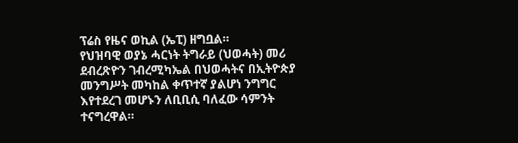ፕሬስ የዜና ወኪል (ኤፒ) ዘግቧል።
የህዝባዊ ወያኔ ሓርነት ትግራይ (ህወሓት) መሪ ደብረጽዮን ገብረሚካኤል በህወሓትና በኢትዮጵያ መንግሥት መካከል ቀጥተኛ ያልሆነ ንግግር እየተደረገ መሆኑን ለቢቢሲ ባለፈው ሳምንት ተናግረዋል።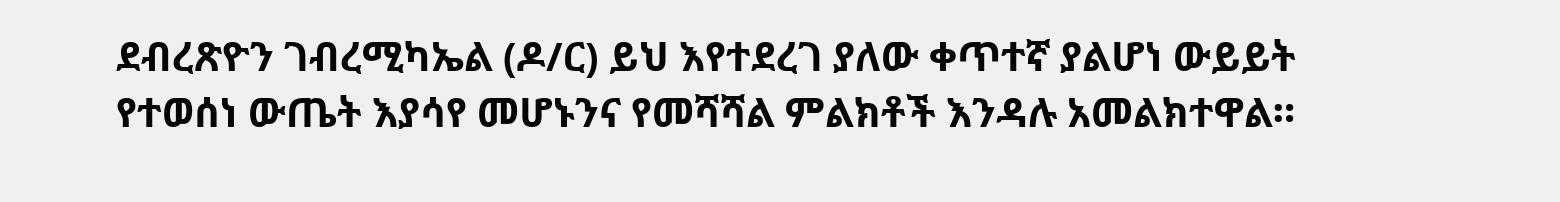ደብረጽዮን ገብረሚካኤል (ዶ/ር) ይህ እየተደረገ ያለው ቀጥተኛ ያልሆነ ውይይት የተወሰነ ውጤት እያሳየ መሆኑንና የመሻሻል ምልክቶች እንዳሉ አመልክተዋል።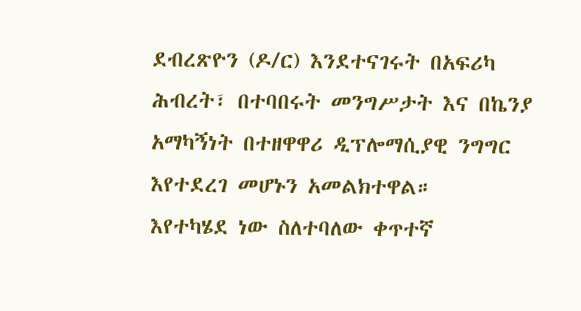ደብረጽዮን (ዶ/ር) እንደተናገሩት በአፍሪካ ሕብረት፣ በተባበሩት መንግሥታት እና በኬንያ አማካኝነት በተዘዋዋሪ ዲፕሎማሲያዊ ንግግር እየተደረገ መሆኑን አመልክተዋል።
እየተካሄደ ነው ስለተባለው ቀጥተኛ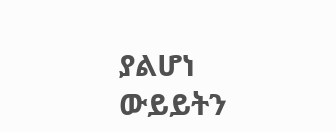ያልሆነ ውይይትን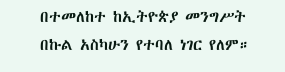በተመለከተ ከኢትዮጵያ መንግሥት በኩል አስካሁን የተባለ ነገር የለም።